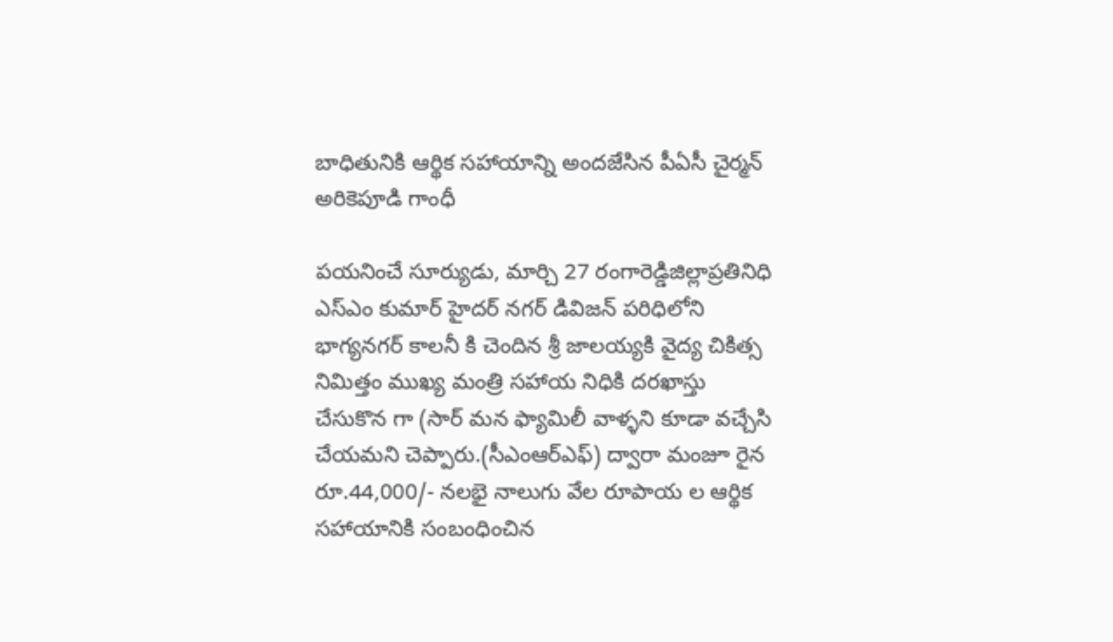బాధితునికి ఆర్థిక సహాయాన్ని అందజేసిన పీఏసీ చైర్మన్ అరికెపూడి గాంధీ

పయనించే సూర్యుడు, మార్చి 27 రంగారెడ్డిజిల్లాప్రతినిధి ఎస్ఎం కుమార్ హైదర్ నగర్ డివిజన్ పరిధిలోని భాగ్యనగర్ కాలనీ కి చెందిన శ్రీ జాలయ్యకి వైద్య చికిత్స నిమిత్తం ముఖ్య మంత్రి సహాయ నిధికి దరఖాస్తు చేసుకొన గా (సార్ మన ఫ్యామిలీ వాళ్ళని కూడా వచ్చేసి చేయమని చెప్పారు.(సీఎంఆర్ఎఫ్) ద్వారా మంజూ రైన రూ.44,000/- నలభై నాలుగు వేల రూపాయ ల ఆర్థిక సహాయానికి సంబంధించిన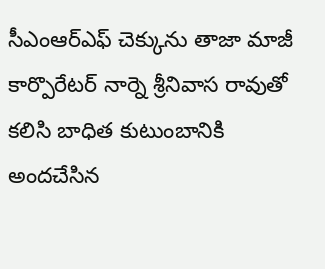సీఎంఆర్ఎఫ్ చెక్కును తాజా మాజీ కార్పొరేటర్ నార్నె శ్రీనివాస రావుతో కలిసి బాధిత కుటుంబానికి అందచేసిన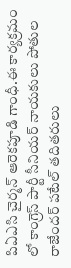పిఏఎసి చైర్మన్ ఆరెకపూడి గాంధీ.ఈ కార్యక్రమం లో కాంగ్రెస్ పార్టీ సీనియర్ నాయకులు పోతుల రాజేందర్ పటేల్ తదితరులు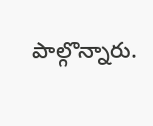పాల్గొన్నారు.